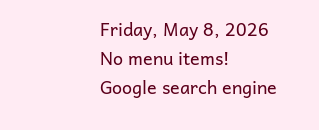Friday, May 8, 2026
No menu items!
Google search engine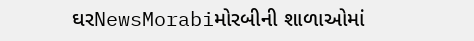ઘરNewsMorabiમોરબીની શાળાઓમાં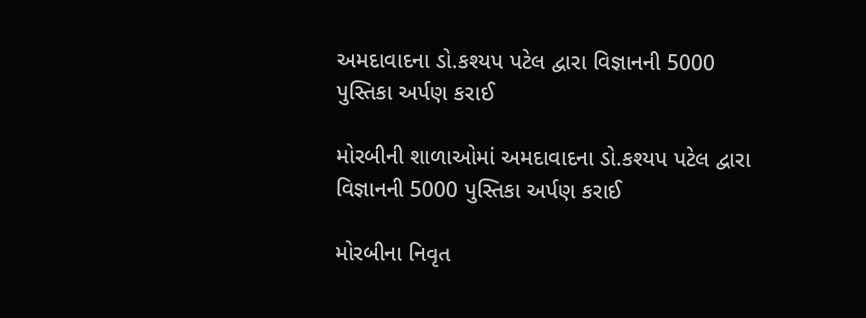અમદાવાદના ડો.કશ્યપ પટેલ દ્વારા વિજ્ઞાનની 5000 પુસ્તિકા અર્પણ કરાઈ

મોરબીની શાળાઓમાં અમદાવાદના ડો.કશ્યપ પટેલ દ્વારા વિજ્ઞાનની 5000 પુસ્તિકા અર્પણ કરાઈ

મોરબીના નિવૃત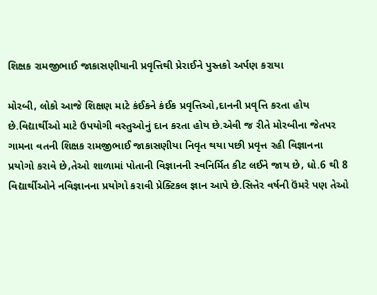શિક્ષક રામજીભાઈ જાકાસણીયાની પ્રવૃત્તિથી પ્રેરાઈને પુસ્તકો અર્પણ કરાયા

મોરબી, લોકો આજે શિક્ષણ માટે કંઈકને કંઈક પ્રવૃત્તિઓ,દાનની પ્રવૃત્તિ કરતા હોય છે.વિદ્યાર્થીઓ માટે ઉપયોગી વસ્તુઓનું દાન કરતા હોય છે.એવી જ રીતે મોરબીના જેતપર ગામના વતની શિક્ષક રામજીભાઈ જાકાસણીયા નિવૃત થયા પછી પ્રવૃત્ત રહી વિજ્ઞાનના પ્રયોગો કરાવે છે,તેઓ શાળામાં પોતાની વિજ્ઞાનની સ્વનિર્મિત કીટ લઈને જાય છે, ધો.6 થી 8 વિદ્યાર્થીઓને નવિજ્ઞાનના પ્રયોગો કરાવી પ્રેક્ટિકલ જ્ઞાન આપે છે.સિત્તેર વર્ષની ઉંમરે પણ તેઓ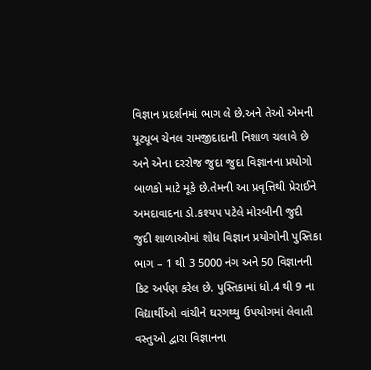વિજ્ઞાન પ્રદર્શનમાં ભાગ લે છે.અને તેઓ એમની યૂટ્યૂબ ચેનલ રામજીદાદાની નિશાળ ચલાવે છે અને એના દરરોજ જુદા જુદા વિજ્ઞાનના પ્રયોગો બાળકો માટે મૂકે છે.તેમની આ પ્રવૃત્તિથી પ્રેરાઈને અમદાવાદના ડો.કશ્યપ પટેલે મોરબીની જુદી જુદી શાળાઓમાં શોધ વિજ્ઞાન પ્રયોગોની પુસ્તિકા ભાગ – 1 થી 3 5000 નંગ અને 50 વિજ્ઞાનની કિટ અર્પણ કરેલ છે. પુસ્તિકામાં ધો.4 થી 9 ના વિદ્યાર્થીઓ વાંચીને ઘરગથ્થુ ઉપયોગમાં લેવાતી વસ્તુઓ દ્વારા વિજ્ઞાનના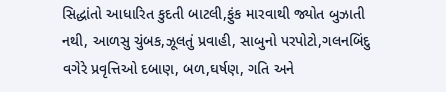સિદ્ધાંતો આધારિત કુદતી બાટલી,ફુંક મારવાથી જ્યોત બુઝાતી નથી, આળસુ ચુંબક,ઝૂલતું પ્રવાહી, સાબુનો પરપોટો,ગલનબિંદુ વગેરે પ્રવૃત્તિઓ દબાણ, બળ,ઘર્ષણ, ગતિ અને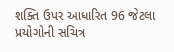શક્તિ ઉપર આધારિત 96 જેટલા પ્રયોગોની સચિત્ર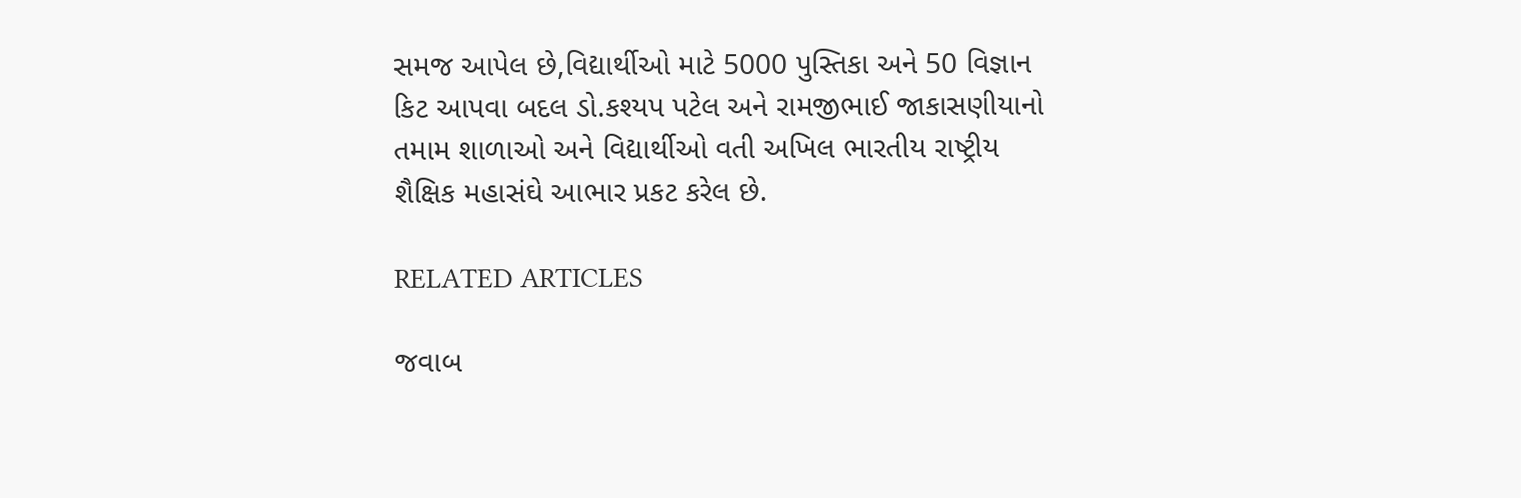સમજ આપેલ છે,વિદ્યાર્થીઓ માટે 5000 પુસ્તિકા અને 50 વિજ્ઞાન કિટ આપવા બદલ ડો.કશ્યપ પટેલ અને રામજીભાઈ જાકાસણીયાનો તમામ શાળાઓ અને વિદ્યાર્થીઓ વતી અખિલ ભારતીય રાષ્ટ્રીય શૈક્ષિક મહાસંઘે આભાર પ્રકટ કરેલ છે.

RELATED ARTICLES

જવાબ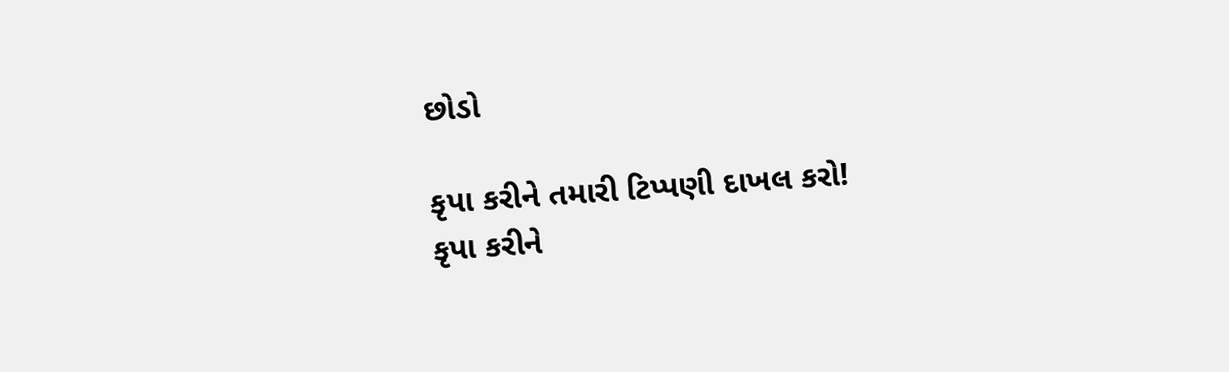છોડો

કૃપા કરીને તમારી ટિપ્પણી દાખલ કરો!
કૃપા કરીને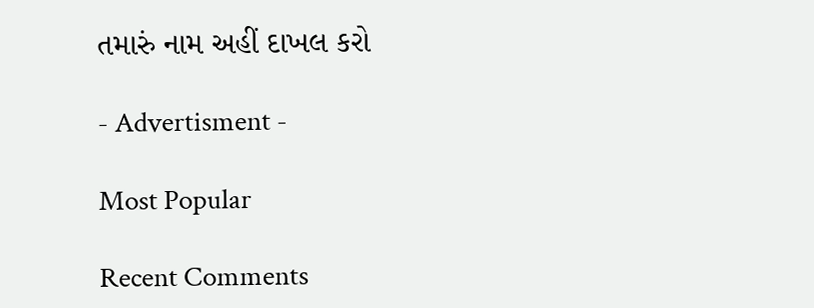તમારું નામ અહીં દાખલ કરો

- Advertisment -

Most Popular

Recent Comments